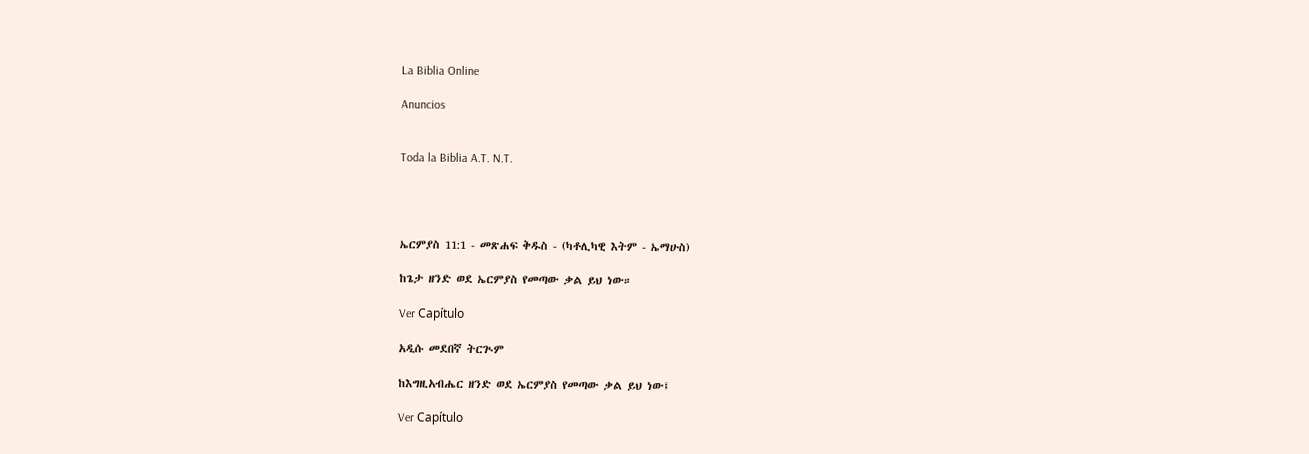La Biblia Online

Anuncios


Toda la Biblia A.T. N.T.




ኤርምያስ 11:1 - መጽሐፍ ቅዱስ - (ካቶሊካዊ እትም - ኤማሁስ)

ከጌታ ዘንድ ወደ ኤርምያስ የመጣው ቃል ይህ ነው።

Ver Capítulo

አዲሱ መደበኛ ትርጒም

ከእግዚአብሔር ዘንድ ወደ ኤርምያስ የመጣው ቃል ይህ ነው፤

Ver Capítulo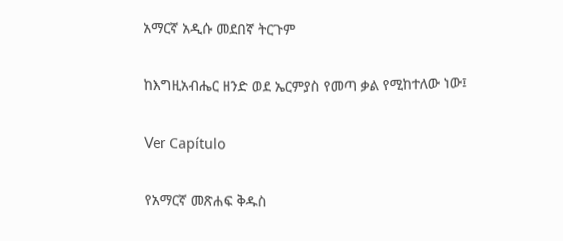አማርኛ አዲሱ መደበኛ ትርጉም

ከእግዚአብሔር ዘንድ ወደ ኤርምያስ የመጣ ቃል የሚከተለው ነው፤

Ver Capítulo

የአማርኛ መጽሐፍ ቅዱስ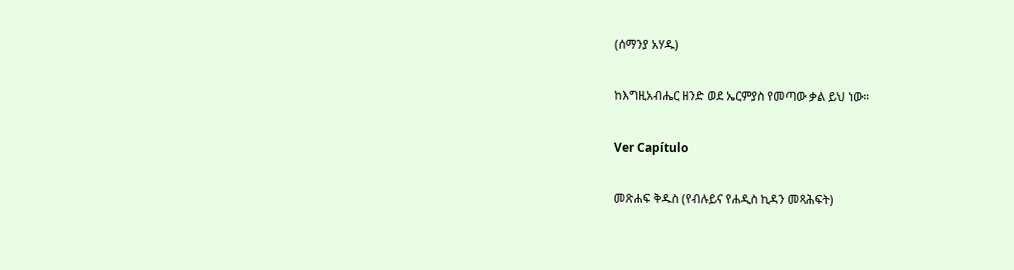(ሰማንያ አሃዱ)

ከእግዚአብሔር ዘንድ ወደ ኤርምያስ የመጣው ቃል ይህ ነው።

Ver Capítulo

መጽሐፍ ቅዱስ (የብሉይና የሐዲስ ኪዳን መጻሕፍት)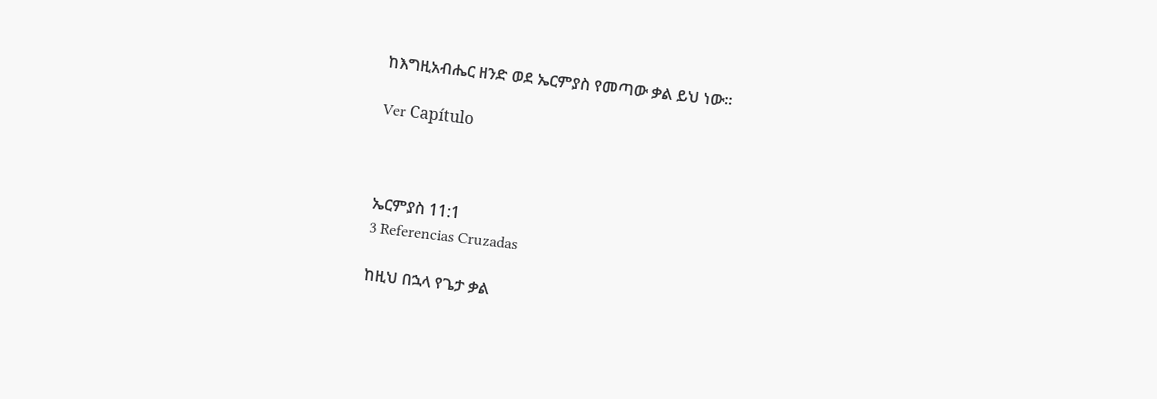ከእግዚአብሔር ዘንድ ወደ ኤርምያስ የመጣው ቃል ይህ ነው።

Ver Capítulo



ኤርምያስ 11:1
3 Referencias Cruzadas

ከዚህ በኋላ የጌታ ቃል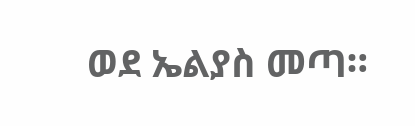ወደ ኤልያስ መጣ።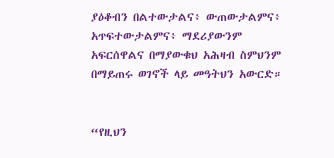ያዕቆብን በልተውታልና፥ ውጠውታልምና፥ አጥፍተውታልምና፥ ማደሪያውንም አፍርሰዋልና በማያውቁህ አሕዛብ ስምህንም በማይጠሩ ወገኖች ላይ መዓትህን አውርድ።


“የዚህን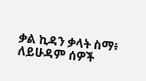ቃል ኪዳን ቃላት ስማ፥ ለይሁዳም ሰዎች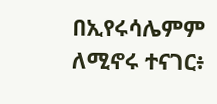በኢየሩሳሌምም ለሚኖሩ ተናገር፥